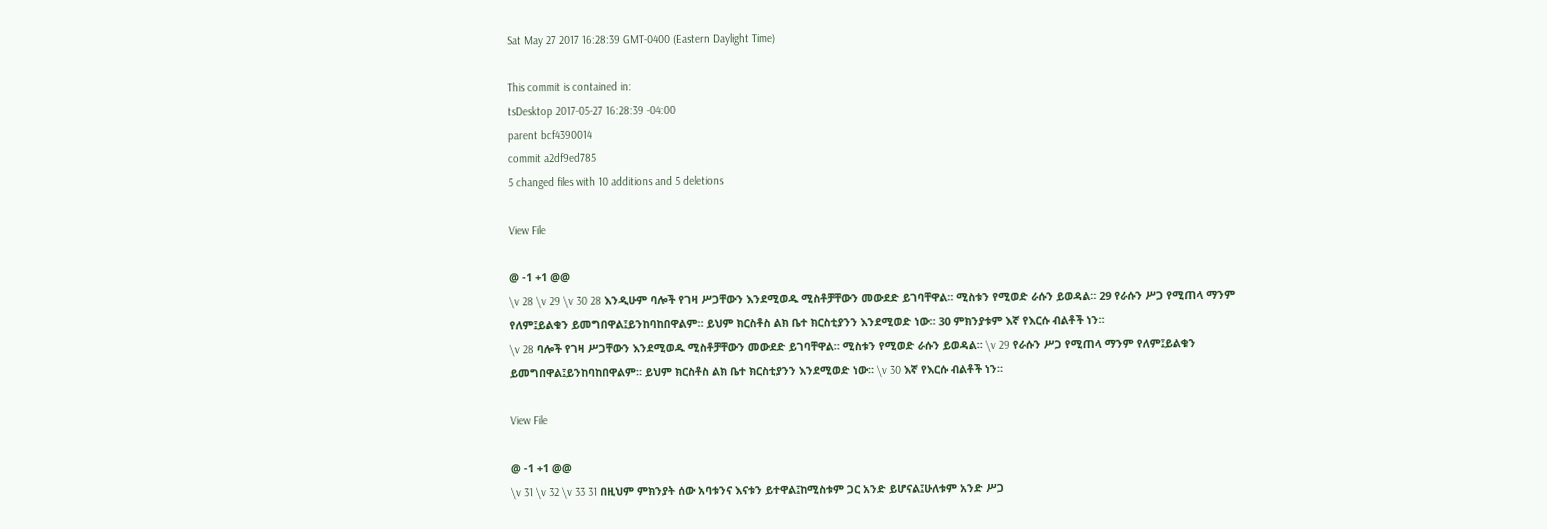Sat May 27 2017 16:28:39 GMT-0400 (Eastern Daylight Time)

This commit is contained in:
tsDesktop 2017-05-27 16:28:39 -04:00
parent bcf4390014
commit a2df9ed785
5 changed files with 10 additions and 5 deletions

View File

@ -1 +1 @@
\v 28 \v 29 \v 30 28 እንዲሁም ባሎች የገዛ ሥጋቸውን እንደሚወዱ ሚስቶቻቸውን መውደድ ይገባቸዋል። ሚስቱን የሚወድ ራሱን ይወዳል። 29 የራሱን ሥጋ የሚጠላ ማንም የለም፤ይልቁን ይመግበዋል፤ይንከባከበዋልም። ይህም ክርስቶስ ልክ ቤተ ክርስቲያንን እንደሚወድ ነው። 30 ምክንያቱም እኛ የእርሱ ብልቶች ነን።
\v 28 ባሎች የገዛ ሥጋቸውን እንደሚወዱ ሚስቶቻቸውን መውደድ ይገባቸዋል። ሚስቱን የሚወድ ራሱን ይወዳል። \v 29 የራሱን ሥጋ የሚጠላ ማንም የለም፤ይልቁን ይመግበዋል፤ይንከባከበዋልም። ይህም ክርስቶስ ልክ ቤተ ክርስቲያንን እንደሚወድ ነው። \v 30 እኛ የእርሱ ብልቶች ነን።

View File

@ -1 +1 @@
\v 31 \v 32 \v 33 31 በዚህም ምክንያት ሰው አባቱንና እናቱን ይተዋል፤ከሚስቱም ጋር አንድ ይሆናል፤ሁለቱም አንድ ሥጋ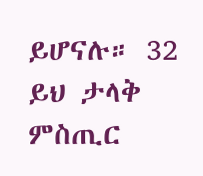ይሆናሉ። 32 ይህ ታላቅ ምስጢር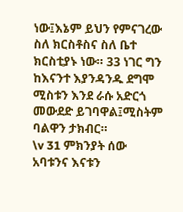ነው፤እኔም ይህን የምናገረው ስለ ክርስቶስና ስለ ቤተ ክርስቲያኑ ነው። 33 ነገር ግን ከእናንተ እያንዳንዱ ደግሞ ሚስቱን እንደ ራሱ አድርጎ መውደድ ይገባዋል፤ሚስትም ባልዋን ታክብር።
\v 31 ምክንያት ሰው አባቱንና እናቱን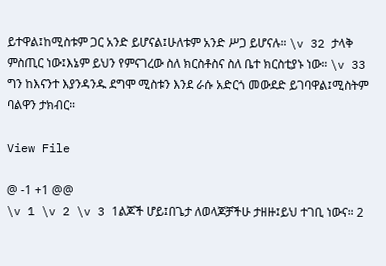ይተዋል፤ከሚስቱም ጋር አንድ ይሆናል፤ሁለቱም አንድ ሥጋ ይሆናሉ። \v 32 ታላቅ ምስጢር ነው፤እኔም ይህን የምናገረው ስለ ክርስቶስና ስለ ቤተ ክርስቲያኑ ነው። \v 33 ግን ከእናንተ እያንዳንዱ ደግሞ ሚስቱን እንደ ራሱ አድርጎ መውደድ ይገባዋል፤ሚስትም ባልዋን ታክብር።

View File

@ -1 +1 @@
\v 1 \v 2 \v 3 1ልጆች ሆይ፤በጌታ ለወላጆቻችሁ ታዘዙ፤ይህ ተገቢ ነውና። 2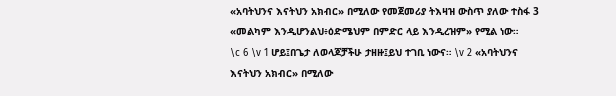«አባትህንና እናትህን አክብር» በሚለው የመጀመሪያ ትእዛዝ ውስጥ ያለው ተስፋ 3 «መልካም እንዲሆንልህ፥ዕድሜህም በምድር ላይ እንዲረዝም» የሚል ነው።
\c 6 \v 1 ሆይ፤በጌታ ለወላጆቻችሁ ታዘዙ፤ይህ ተገቢ ነውና። \v 2 «አባትህንና እናትህን አክብር» በሚለው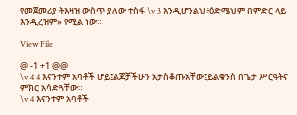የመጀመሪያ ትእዛዝ ውስጥ ያለው ተስፋ \v 3 እንዲሆንልህ፥ዕድሜህም በምድር ላይ እንዲረዝም» የሚል ነው።

View File

@ -1 +1 @@
\v 4 4 እናንተም አባቶች ሆይ፤ልጆቻችሁን አታስቆጡአቸው፤ይልቁንስ በጌታ ሥርዓትና ምክር አሳድጓቸው።
\v 4 እናንተም አባቶች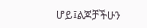ሆይ፤ልጆቻችሁን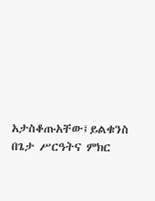አታስቆጡአቸው፤ይልቁንስ በጌታ ሥርዓትና ምክር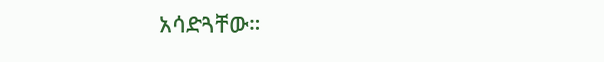አሳድጓቸው።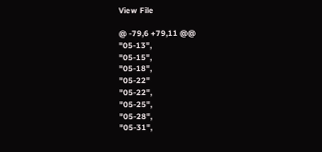View File

@ -79,6 +79,11 @@
"05-13",
"05-15",
"05-18",
"05-22"
"05-22",
"05-25",
"05-28",
"05-31",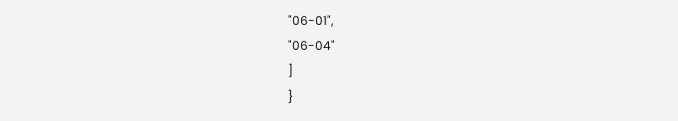"06-01",
"06-04"
]
}